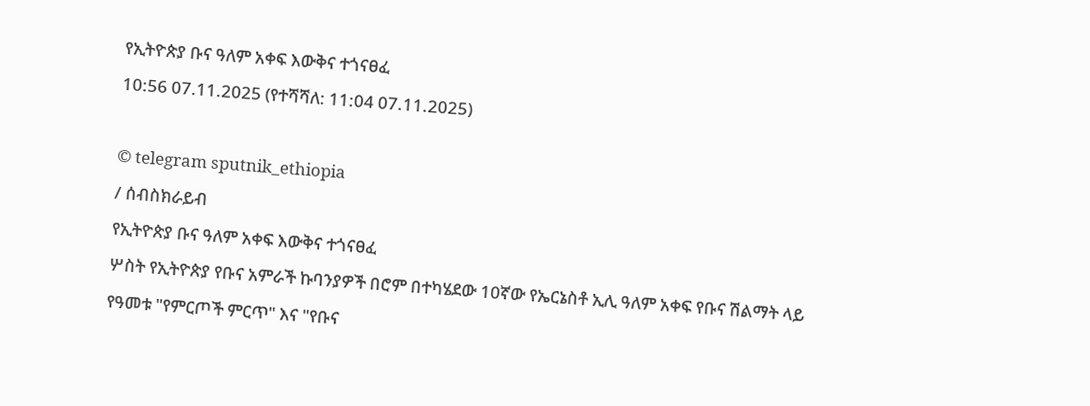የኢትዮጵያ ቡና ዓለም አቀፍ እውቅና ተጎናፀፈ
10:56 07.11.2025 (የተሻሻለ: 11:04 07.11.2025)

© telegram sputnik_ethiopia
/ ሰብስክራይብ
የኢትዮጵያ ቡና ዓለም አቀፍ እውቅና ተጎናፀፈ
ሦስት የኢትዮጵያ የቡና አምራች ኩባንያዎች በሮም በተካሄደው 10ኛው የኤርኔስቶ ኢሊ ዓለም አቀፍ የቡና ሽልማት ላይ የዓመቱ "የምርጦች ምርጥ" እና "የቡና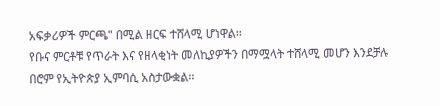አፍቃሪዎች ምርጫ" በሚል ዘርፍ ተሸላሚ ሆነዋል፡፡
የቡና ምርቶቹ የጥራት እና የዘላቂነት መለኪያዎችን በማሟላት ተሸላሚ መሆን እንደቻሉ በሮም የኢትዮጵያ ኢምባሲ አስታውቋል፡፡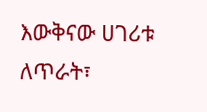እውቅናው ሀገሪቱ ለጥራት፣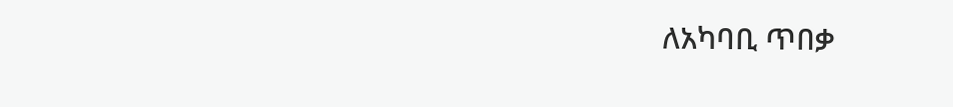ለአካባቢ ጥበቃ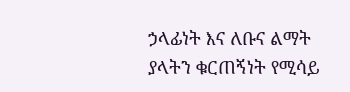ኃላፊነት እና ለቡና ልማት ያላትን ቁርጠኝነት የሚሳይ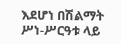እደሆነ በሽልማት ሥነ-ሥርዓቱ ላይ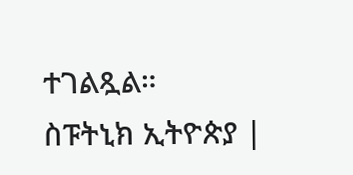ተገልጿል።
ስፑትኒክ ኢትዮጵያ |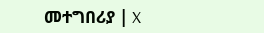መተግበሪያ | X